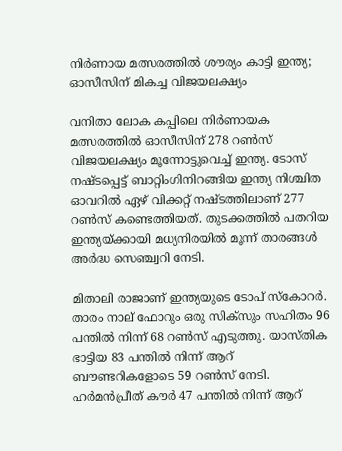നിര്‍ണായ മത്സരത്തില്‍ ശൗര്യം കാട്ടി ഇന്ത്യ; ഓസീസിന് മികച്ച വിജയലക്ഷ്യം

വനിതാ ലോക കപ്പിലെ നിര്‍ണായക മത്സരത്തില്‍ ഓസീസിന് 278 റണ്‍സ് വിജയലക്ഷ്യം മൂന്നോട്ടുവെച്ച് ഇന്ത്യ. ടോസ് നഷ്ടപ്പെട്ട് ബാറ്റിംഗിനിറങ്ങിയ ഇന്ത്യ നിശ്ചിത ഓവറില്‍ ഏഴ് വിക്കറ്റ് നഷ്ടത്തിലാണ് 277 റണ്‍സ് കണ്ടെത്തിയത്. തുടക്കത്തില്‍ പതറിയ ഇന്ത്യയ്ക്കായി മധ്യനിരയില്‍ മൂന്ന് താരങ്ങള്‍ അര്‍ദ്ധ സെഞ്ച്വറി നേടി.

മിതാലി രാജാണ് ഇന്ത്യയുടെ ടോപ് സ്‌കോറര്‍. താരം നാല് ഫോറും ഒരു സിക്സും സഹിതം 96 പന്തില്‍ നിന്ന് 68 റണ്‍സ് എടുത്തു. യാസ്തിക ഭാട്ടിയ 83 പന്തില്‍ നിന്ന് ആറ് ബൗണ്ടറികളോടെ 59 റണ്‍സ് നേടി. ഹര്‍മന്‍പ്രീത് കൗര്‍ 47 പന്തില്‍ നിന്ന് ആറ്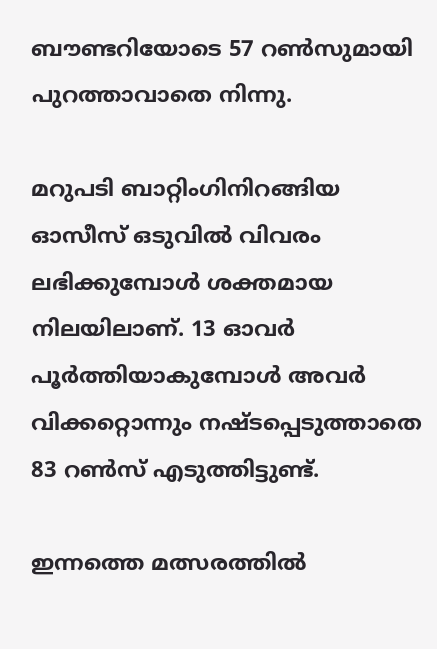ബൗണ്ടറിയോടെ 57 റണ്‍സുമായി പുറത്താവാതെ നിന്നു.

മറുപടി ബാറ്റിംഗിനിറങ്ങിയ ഓസീസ് ഒടുവില്‍ വിവരം ലഭിക്കുമ്പോള്‍ ശക്തമായ നിലയിലാണ്. 13 ഓവര്‍ പൂര്‍ത്തിയാകുമ്പോള്‍ അവര്‍ വിക്കറ്റൊന്നും നഷ്ടപ്പെടുത്താതെ 83 റണ്‍സ് എടുത്തിട്ടുണ്ട്.

ഇന്നത്തെ മത്സരത്തില്‍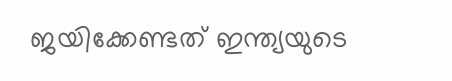ജയിക്കേണ്ടത് ഇന്ത്യയുടെ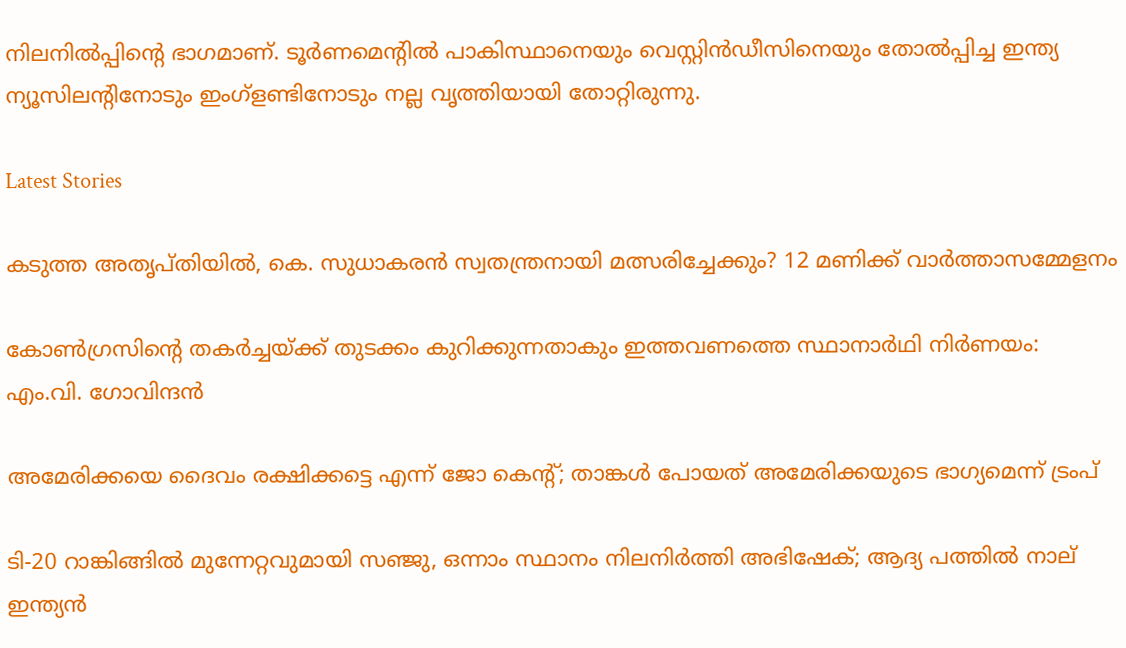നിലനില്‍പ്പിന്റെ ഭാഗമാണ്. ടൂര്‍ണമെന്റില്‍ പാകിസ്ഥാനെയും വെസ്റ്റിന്‍ഡീസിനെയും തോല്‍പ്പിച്ച ഇന്ത്യ ന്യൂസിലന്റിനോടും ഇംഗ്ളണ്ടിനോടും നല്ല വൃത്തിയായി തോറ്റിരുന്നു.

Latest Stories

കടുത്ത അതൃപ്തിയില്‍, കെ. സുധാകരൻ സ്വതന്ത്രനായി മത്സരിച്ചേക്കും? 12 മണിക്ക് വാർത്താസമ്മേളനം

കോൺഗ്രസിന്റെ തകർച്ചയ്ക്ക് തുടക്കം കുറിക്കുന്നതാകും ഇത്തവണത്തെ സ്ഥാനാർഥി നിർണയം: എം.വി. ഗോവിന്ദൻ

അമേരിക്കയെ ദൈവം രക്ഷിക്കട്ടെ എന്ന് ജോ കെന്‍റ്; താങ്കൾ പോയത് അമേരിക്കയുടെ ഭാഗ്യമെന്ന് ട്രംപ്

ടി-20 റാങ്കിങ്ങിൽ മുന്നേറ്റവുമായി സഞ്ജു, ഒന്നാം സ്ഥാനം നിലനിർത്തി അഭിഷേക്; ആദ്യ പത്തിൽ നാല് ഇന്ത്യൻ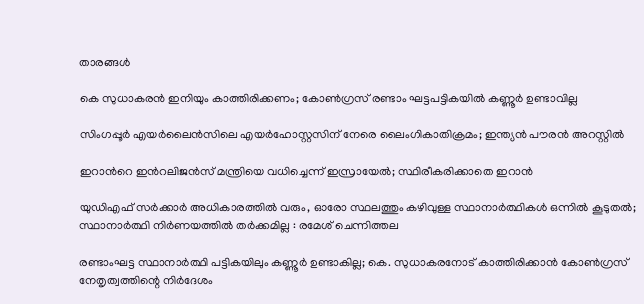താരങ്ങൾ

കെ സുധാകരൻ ഇനിയും കാത്തിരിക്കണം; കോൺഗ്രസ് രണ്ടാം ഘട്ടപട്ടികയിൽ കണ്ണൂർ ഉണ്ടാവില്ല

സിംഗപ്പൂര്‍ എയര്‍ലൈന്‍സിലെ എയർഹോസ്റ്റസിന് നേരെ ലൈംഗികാതിക്രമം; ഇന്ത്യൻ പൗരൻ അറസ്റ്റിൽ

ഇറാന്‍റെ ഇന്‍റലിജൻസ് മന്ത്രിയെ വധിച്ചെന്ന് ഇസ്രായേൽ; സ്ഥിരീകരിക്കാതെ ഇറാൻ

യുഡിഎഫ് സർക്കാർ അധികാരത്തിൽ വരും, ഓരോ സ്ഥലത്തും കഴിവുള്ള സ്ഥാനാര്‍ത്ഥികള്‍ ഒന്നിൽ കൂടുതൽ; സ്ഥാനാര്‍ത്ഥി നിര്‍ണയത്തിൽ തര്‍ക്കമില്ല : രമേശ് ചെന്നിത്തല

രണ്ടാംഘട്ട സ്ഥാനാര്‍ത്ഥി പട്ടികയിലും കണ്ണൂര്‍ ഉണ്ടാകില്ല; കെ. സുധാകരനോട് കാത്തിരിക്കാന്‍ കോണ്‍ഗ്രസ് നേതൃത്വത്തിന്റെ നിര്‍ദേശം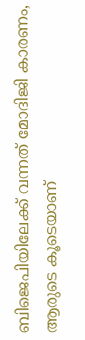ബിജെപിയിലേക്ക് വന്നത് മോദിജി കാരണം, ആരുടെ കൂടെയാണ്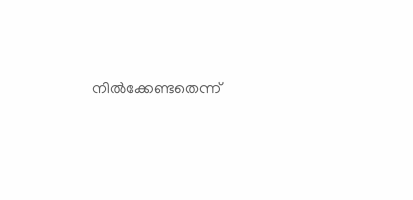നിൽക്കേണ്ടതെന്ന്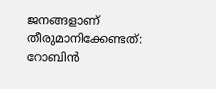ജനങ്ങളാണ് തീരുമാനിക്കേണ്ടത്: റോബിൻ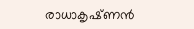രാധാകൃഷ്‍ണൻ